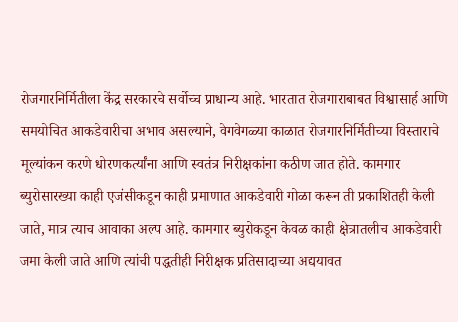रोजगारनिर्मितीला केंद्र सरकारचे सर्वोच्च प्राधान्य आहे. भारतात रोजगाराबाबत विश्वासार्ह आणि समयोचित आकडेवारीचा अभाव असल्याने, वेगवेगळ्या काळात रोजगारनिर्मितीच्या विस्ताराचे मूल्यांकन करणे धोरणकर्त्यांना आणि स्वतंत्र निरीक्षकांना कठीण जात होते. कामगार ब्युरोसारख्या काही एजंसीकडून काही प्रमाणात आकडेवारी गोळा करून ती प्रकाशितही केली जाते, मात्र त्याच आवाका अल्प आहे. कामगार ब्युरोकडून केवळ काही क्षेत्रातलीच आकडेवारी जमा केली जाते आणि त्यांची पद्धतीही निरीक्षक प्रतिसादाच्या अद्ययावत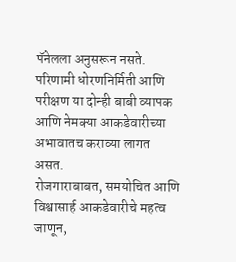पॅनेलला अनुसरून नसते. परिणामी धोरणनिर्मिती आणि परीक्षण या दोन्ही बाबी व्यापक आणि नेमक्या आकडेवारीच्या अभावातच कराव्या लागत असत.
रोजगाराबाबत, समयोचित आणि विश्वासार्ह आकडेवारीचे महत्व जाणून,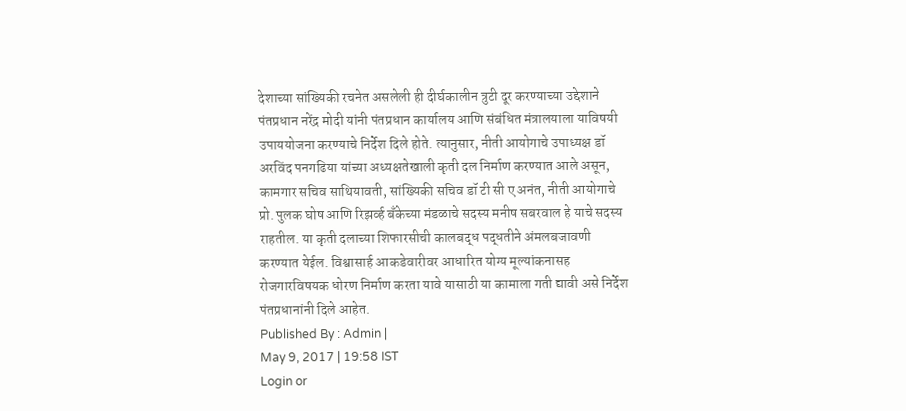देशाच्या सांख्यिकी रचनेत असलेली ही दीर्घकालीन त्रुटी दूर करण्याच्या उद्देशाने पंतप्रधान नरेंद्र मोदी यांनी पंतप्रधान कार्यालय आणि संबंधित मंत्रालयाला याविषयी उपाययोजना करण्याचे निर्देश दिले होते. त्यानुसार, नीती आयोगाचे उपाध्यक्ष डॉ अरविंद पनगढिया यांच्या अध्यक्षतेखाली कृती दल निर्माण करण्यात आले असून, कामगार सचिव साथियावती, सांख्यिकी सचिव डॉ टी सी ए अनंत, नीती आयोगाचे प्रो. पुलक घोष आणि रिझर्व्ह बँकेच्या मंडळाचे सदस्य मनीष सबरवाल हे याचे सदस्य राहतील. या कृती दलाच्या शिफारसीची कालबद्ध पद्धतीने अंमलबजावणी करण्यात येईल. विश्वासार्ह आकडेवारीवर आधारित योग्य मूल्यांकनासह रोजगारविषयक धोरण निर्माण करता यावे यासाठी या कामाला गती द्यावी असे निर्देश पंतप्रधानांनी दिले आहेत.
Published By : Admin |
May 9, 2017 | 19:58 IST
Login or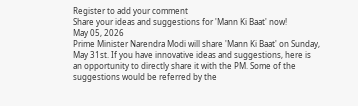Register to add your comment
Share your ideas and suggestions for 'Mann Ki Baat' now!
May 05, 2026
Prime Minister Narendra Modi will share 'Mann Ki Baat' on Sunday, May 31st. If you have innovative ideas and suggestions, here is an opportunity to directly share it with the PM. Some of the suggestions would be referred by the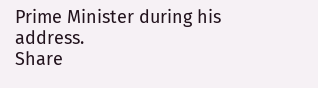Prime Minister during his address.
Share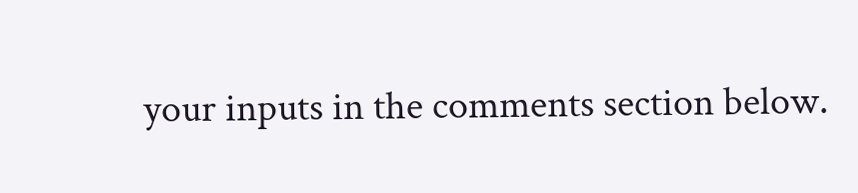your inputs in the comments section below.